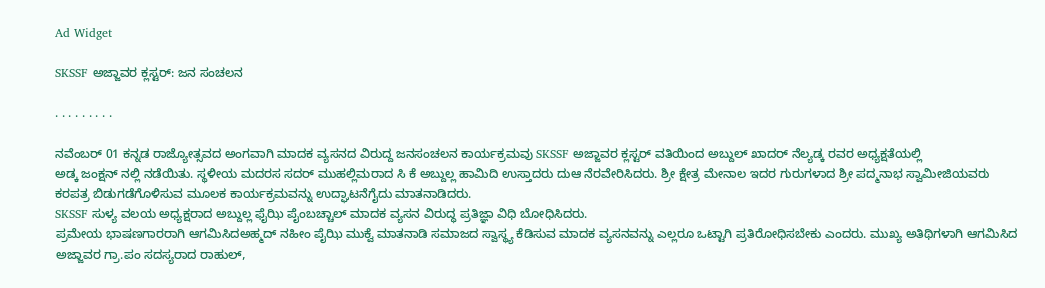Ad Widget

SKSSF ಅಜ್ಜಾವರ ಕ್ಲಸ್ಟರ್: ಜನ ಸಂಚಲನ

. . . . . . . . .

ನವೆಂಬರ್ 01 ಕನ್ನಡ ರಾಜ್ಯೋತ್ಸವದ ಅಂಗವಾಗಿ ಮಾದಕ ವ್ಯಸನದ ವಿರುದ್ದ ಜನಸಂಚಲನ ಕಾರ್ಯಕ್ರಮವು SKSSF ಅಜ್ಜಾವರ ಕ್ಲಸ್ಟರ್ ವತಿಯಿಂದ ಅಬ್ದುಲ್ ಖಾದರ್ ನೆಲ್ಯಡ್ಕ ರವರ ಅಧ್ಯಕ್ಷತೆಯಲ್ಲಿ
ಅಡ್ಕ ಜಂಕ್ಷನ್ ನಲ್ಲಿ ನಡೆಯಿತು. ಸ್ಥಳೀಯ ಮದರಸ ಸದರ್ ಮುಹಲ್ಲಿಮರಾದ ಸಿ ಕೆ ಅಬ್ದುಲ್ಲ ಹಾಮಿದಿ ಉಸ್ತಾದರು ದುಆ ನೆರವೇರಿಸಿದರು. ಶ್ರೀ ಕ್ಷೇತ್ರ ಮೇನಾಲ ಇದರ ಗುರುಗಳಾದ ಶ್ರೀ ಪದ್ಮನಾಭ ಸ್ವಾಮೀಜಿಯವರು ಕರಪತ್ರ ಬಿಡುಗಡೆಗೊಳಿಸುವ ಮೂಲಕ ಕಾರ್ಯಕ್ರಮವನ್ನು ಉದ್ಘಾಟನೆಗೈದು ಮಾತನಾಡಿದರು.
SKSSF ಸುಳ್ಯ ವಲಯ ಅಧ್ಯಕ್ಷರಾದ ಅಬ್ದುಲ್ಲ ಫೈಝಿ ಪೈಂಬಚ್ಚಾಲ್ ಮಾದಕ ವ್ಯಸನ ವಿರುದ್ಧ ಪ್ರತಿಜ್ಞಾ ವಿಧಿ ಬೋಧಿಸಿದರು.
ಪ್ರಮೇಯ ಭಾಷಣಗಾರರಾಗಿ ಆಗಮಿಸಿದಅಹ್ಮದ್ ನಹೀಂ ಪೈಝಿ ಮುಕ್ವೆ ಮಾತನಾಡಿ ಸಮಾಜದ ಸ್ವಾಸ್ಥ್ಯ ಕೆಡಿಸುವ ಮಾದಕ ವ್ಯಸನವನ್ನು ಎಲ್ಲರೂ ಒಟ್ಟಾಗಿ ಪ್ರತಿರೋಧಿಸಬೇಕು ಎಂದರು. ಮುಖ್ಯ ಅತಿಥಿಗಳಾಗಿ ಆಗಮಿಸಿದ ಅಜ್ಜಾವರ ಗ್ರಾ.ಪಂ ಸದಸ್ಯರಾದ ರಾಹುಲ್,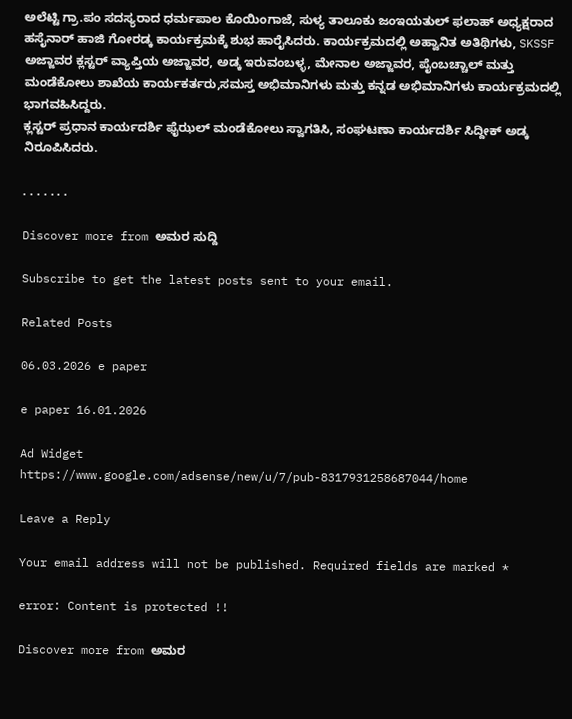ಅಲೆಟ್ಟಿ ಗ್ರಾ.ಪಂ ಸದಸ್ಯರಾದ ಧರ್ಮಪಾಲ ಕೊಯಿಂಗಾಜೆ, ಸುಳ್ಯ ತಾಲೂಕು ಜಂಇಯತುಲ್ ಫಲಾಹ್ ಅಧ್ಯಕ್ಷರಾದ ಹಸೈನಾರ್ ಹಾಜಿ ಗೋರಡ್ಕ ಕಾರ್ಯಕ್ರಮಕ್ಕೆ ಶುಭ ಹಾರೈಸಿದರು. ಕಾರ್ಯಕ್ರಮದಲ್ಲಿ ಅಹ್ವಾನಿತ ಅತಿಥಿಗಳು, SKSSF ಅಜ್ಜಾವರ ಕ್ಲಸ್ಟರ್ ವ್ಯಾಪ್ತಿಯ ಅಜ್ಜಾವರ, ಅಡ್ಕ ಇರುವಂಬಳ್ಳ, ಮೇನಾಲ ಅಜ್ಜಾವರ, ಪೈಂಬಚ್ಚಾಲ್ ಮತ್ತು ಮಂಡೆಕೋಲು ಶಾಖೆಯ ಕಾರ್ಯಕರ್ತರು,ಸಮಸ್ತ ಅಭಿಮಾನಿಗಳು ಮತ್ತು ಕನ್ನಡ ಅಭಿಮಾನಿಗಳು ಕಾರ್ಯಕ್ರಮದಲ್ಲಿ ಭಾಗವಹಿಸಿದ್ದರು.
ಕ್ಲಸ್ಟರ್ ಪ್ರಧಾನ ಕಾರ್ಯದರ್ಶಿ ಫೈಝಲ್ ಮಂಡೆಕೋಲು ಸ್ವಾಗತಿಸಿ, ಸಂಘಟಣಾ ಕಾರ್ಯದರ್ಶಿ ಸಿದ್ದೀಕ್ ಅಡ್ಕ ನಿರೂಪಿಸಿದರು.

. . . . . . .

Discover more from ಅಮರ ಸುದ್ದಿ

Subscribe to get the latest posts sent to your email.

Related Posts

06.03.2026 e paper

e paper 16.01.2026

Ad Widget
https://www.google.com/adsense/new/u/7/pub-8317931258687044/home

Leave a Reply

Your email address will not be published. Required fields are marked *

error: Content is protected !!

Discover more from ಅಮರ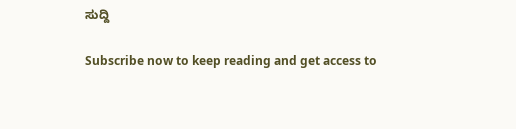ಸುದ್ದಿ

Subscribe now to keep reading and get access to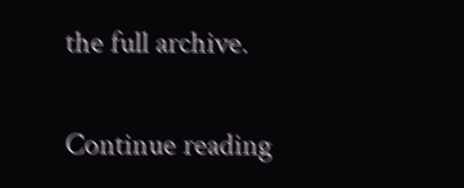the full archive.

Continue reading